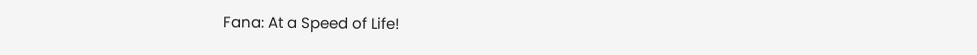Fana: At a Speed of Life!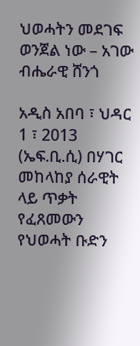ህወሓትን መደገፍ ወንጀል ነው – አገው ብሔራዊ ሸንጎ

አዲስ አበባ ፣ ህዳር 1 ፣ 2013 (ኤፍ.ቢ.ሲ) በሃገር መከላከያ ሰራዊት ላይ ጥቃት የፈጸመውን የህወሓት ቡድን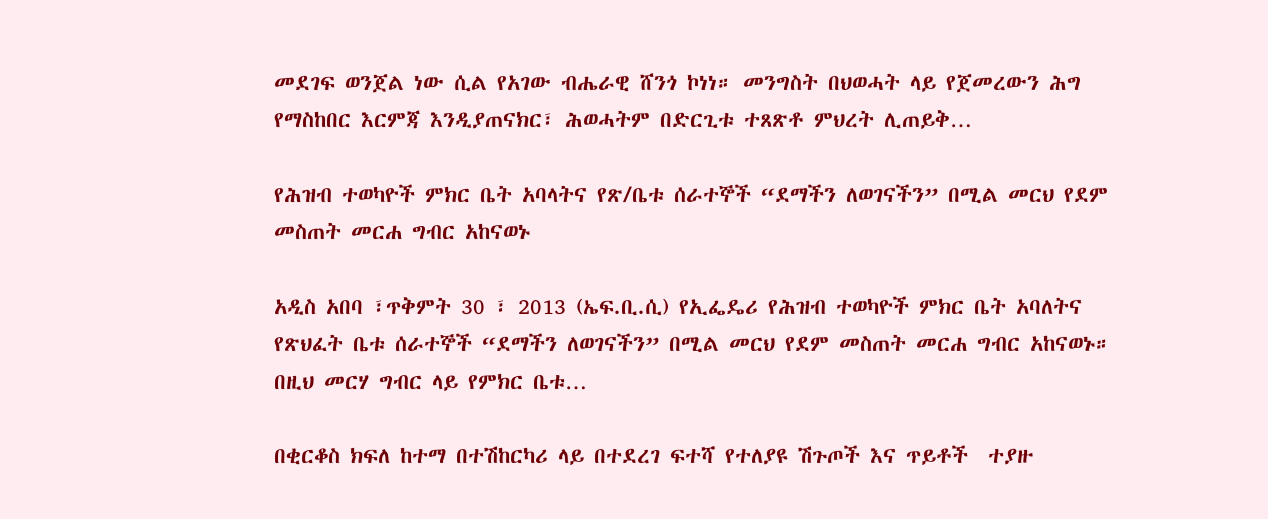መደገፍ ወንጀል ነው ሲል የአገው ብሔራዊ ሸንጎ ኮነነ። መንግስት በህወሓት ላይ የጀመረውን ሕግ የማስከበር እርምጃ እንዲያጠናክር፣ ሕወሓትም በድርጊቱ ተጸጽቶ ምህረት ሊጠይቅ…

የሕዝብ ተወካዮች ምክር ቤት አባላትና የጽ/ቤቱ ሰራተኞች “ደማችን ለወገናችን” በሚል መርህ የደም መስጠት መርሐ ግብር አከናወኑ

አዲስ አበባ ፣ጥቅምት 30 ፣ 2013 (ኤፍ.ቢ.ሲ) የኢፌዴሪ የሕዝብ ተወካዮች ምክር ቤት አባለትና የጽህፈት ቤቱ ሰራተኞች “ደማችን ለወገናችን” በሚል መርህ የደም መስጠት መርሐ ግብር አከናወኑ። በዚህ መርሃ ግብር ላይ የምክር ቤቱ…

በቂርቆስ ክፍለ ከተማ በተሽከርካሪ ላይ በተደረገ ፍተሻ የተለያዩ ሽጉጦች እና ጥይቶች  ተያዙ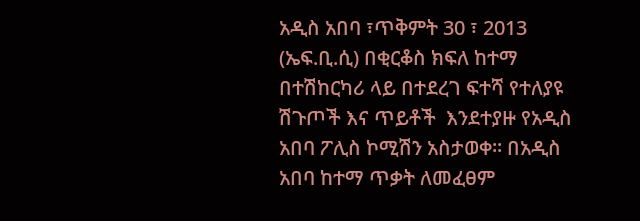አዲስ አበባ ፣ጥቅምት 30 ፣ 2013 (ኤፍ.ቢ.ሲ) በቂርቆስ ክፍለ ከተማ በተሽከርካሪ ላይ በተደረገ ፍተሻ የተለያዩ ሽጉጦች እና ጥይቶች  እንደተያዙ የአዲስ አበባ ፖሊስ ኮሚሽን አስታወቀ፡፡ በአዲስ አበባ ከተማ ጥቃት ለመፈፀም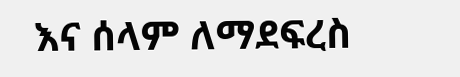እና ሰላም ለማደፍረስ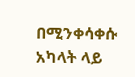በሚንቀሳቀሱ አካላት ላይ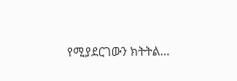የሚያደርገውን ክትትል…